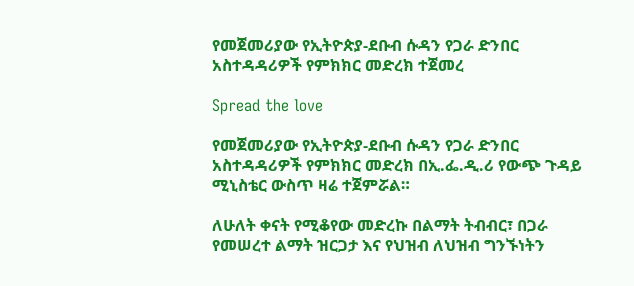የመጀመሪያው የኢትዮጵያ-ደቡብ ሱዳን የጋራ ድንበር አስተዳዳሪዎች የምክክር መድረክ ተጀመረ

Spread the love

የመጀመሪያው የኢትዮጵያ-ደቡብ ሱዳን የጋራ ድንበር አስተዳዳሪዎች የምክክር መድረክ በኢ.ፌ.ዲ.ሪ የውጭ ጉዳይ ሚኒስቴር ውስጥ ዛሬ ተጀምሯል።

ለሁለት ቀናት የሚቆየው መድረኩ በልማት ትብብር፣ በጋራ የመሠረተ ልማት ዝርጋታ እና የህዝብ ለህዝብ ግንኙነትን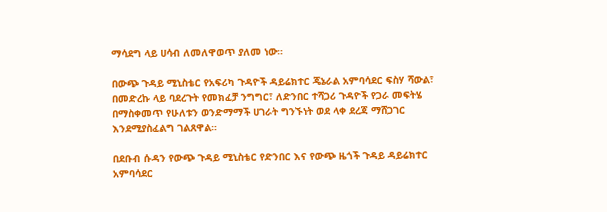ማሳደግ ላይ ሀሳብ ለመለዋወጥ ያለመ ነው።

በውጭ ጉዳይ ሚኒስቴር የአፍሪካ ጉዳዮች ዳይሬክተር ጄኔራል አምባሳደር ፍስሃ ሻውል፣ በመድረኩ ላይ ባደረጉት የመክፈቻ ንግግር፣ ለድንበር ተሻጋሪ ጉዳዮች የጋራ መፍትሄ በማስቀመጥ የሁለቱን ወንድማማች ሀገራት ግንኙነት ወደ ላቀ ደረጃ ማሸጋገር እንደሚያስፈልግ ገልጸዋል።

በደቡብ ሱዳን የውጭ ጉዳይ ሚኒስቴር የድንበር እና የውጭ ዜጎች ጉዳይ ዳይሬክተር አምባሳደር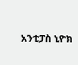አንቲፓስ ኒዮክ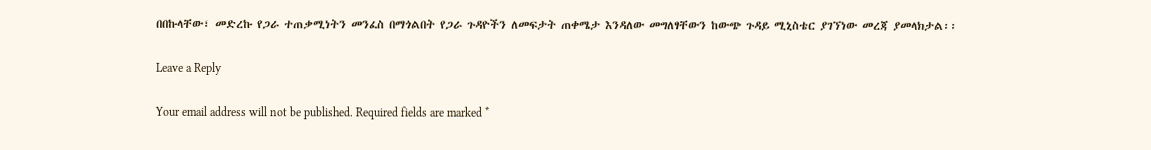በበኩላቸው፣ መድረኩ የጋራ ተጠቃሚነትን መንፈስ በማጎልበት የጋራ ጉዳዮችን ለመፍታት ጠቀሜታ እንዳለው መግለፃቸውን ከውጭ ጉዳይ ሚኒስቴር ያገኘነው መረጃ ያመላክታል፡፡

Leave a Reply

Your email address will not be published. Required fields are marked *